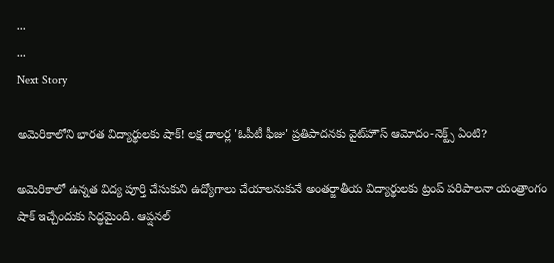...
...
Next Story

అమెరికాలోని భారత విద్యార్థులకు షాక్! లక్ష డాలర్ల 'ఓపీటీ ఫీజు' ప్రతిపాదనకు వైట్‌హౌస్ ఆమోదం-నెక్ట్స్ ఏంటి?

అమెరికాలో ఉన్నత విద్య పూర్తి చేసుకుని ఉద్యోగాలు చేయాలనుకునే అంతర్జాతీయ విద్యార్థులకు ట్రంప్ పరిపాలనా యంత్రాంగం షాక్ ఇచ్చేందుకు సిద్ధమైంది. ఆప్షనల్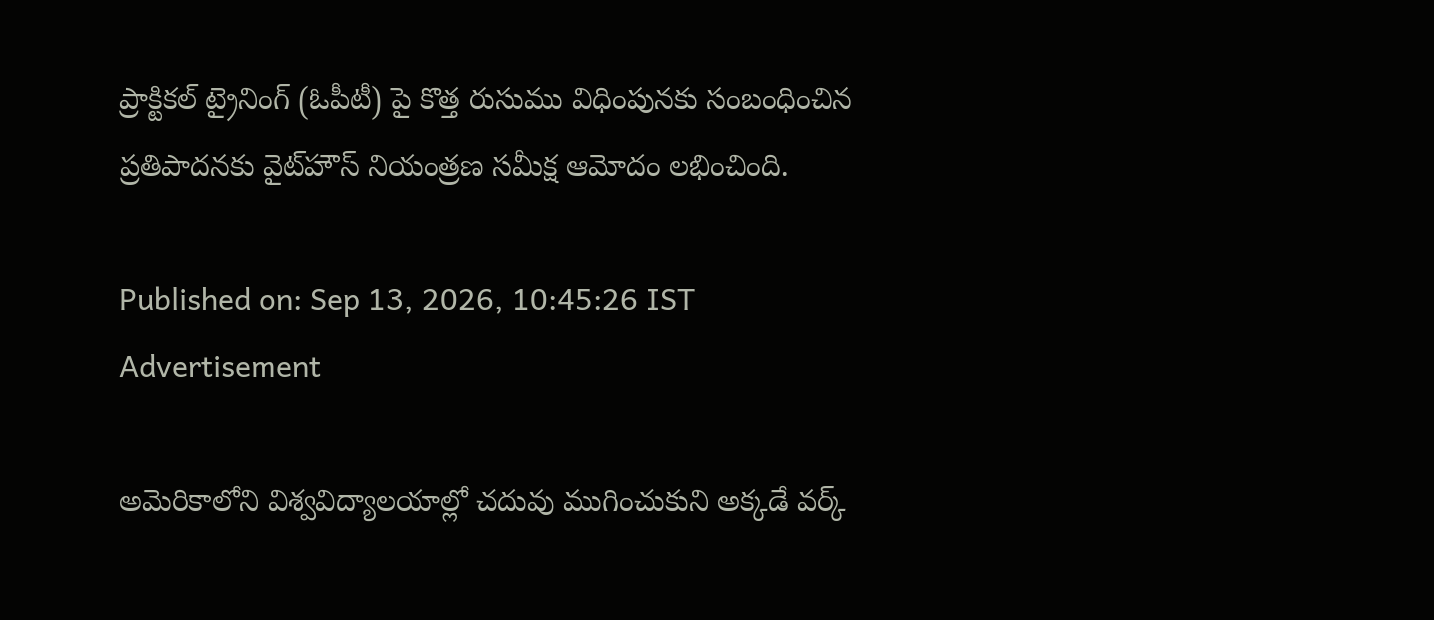ప్రాక్టికల్ ట్రైనింగ్ (ఓపీటీ) పై కొత్త రుసుము విధింపునకు సంబంధించిన ప్రతిపాదనకు వైట్‌హౌస్ నియంత్రణ సమీక్ష ఆమోదం లభించింది.

Published on: Sep 13, 2026, 10:45:26 IST
Advertisement

అమెరికాలోని విశ్వవిద్యాలయాల్లో చదువు ముగించుకుని అక్కడే వర్క్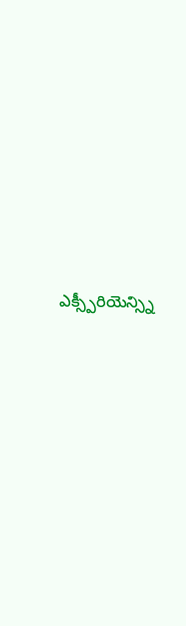ఎక్స్పీరియెన్స్ని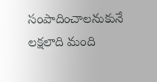సంపాదించాలనుకునే లక్షలాది మంది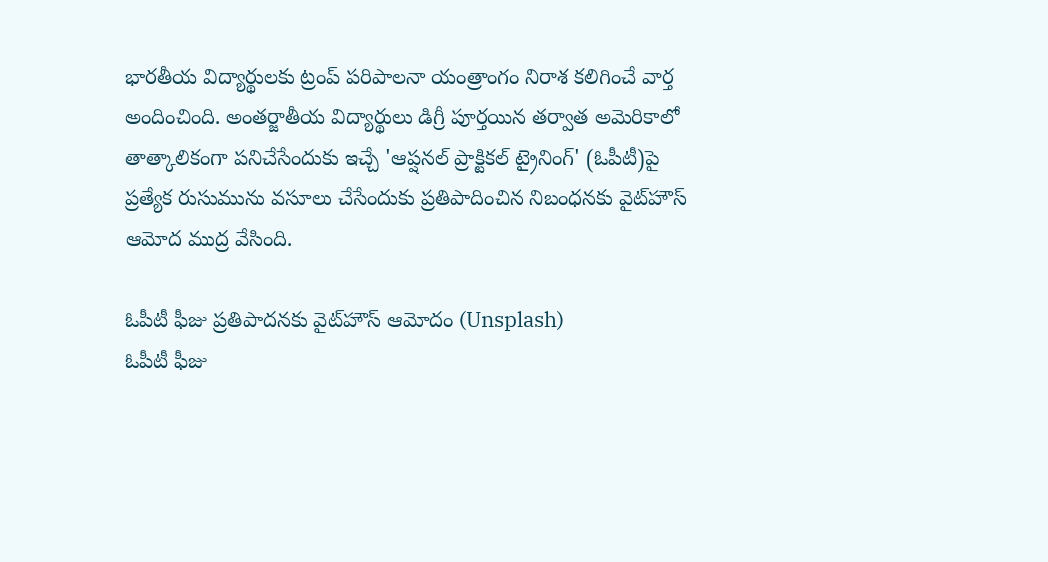భారతీయ విద్యార్థులకు ట్రంప్ పరిపాలనా యంత్రాంగం నిరాశ కలిగించే వార్త అందించింది. అంతర్జాతీయ విద్యార్థులు డిగ్రీ పూర్తయిన తర్వాత అమెరికాలో తాత్కాలికంగా పనిచేసేందుకు ఇచ్చే 'ఆప్షనల్ ప్రాక్టికల్ ట్రైనింగ్' (ఓపీటీ)పై ప్రత్యేక రుసుమును వసూలు చేసేందుకు ప్రతిపాదించిన నిబంధనకు వైట్‌హౌస్ ఆమోద ముద్ర వేసింది.

ఓపీటీ ఫీజు ప్రతిపాదనకు వైట్‌హౌస్ ఆమోదం (Unsplash)
ఓపీటీ ఫీజు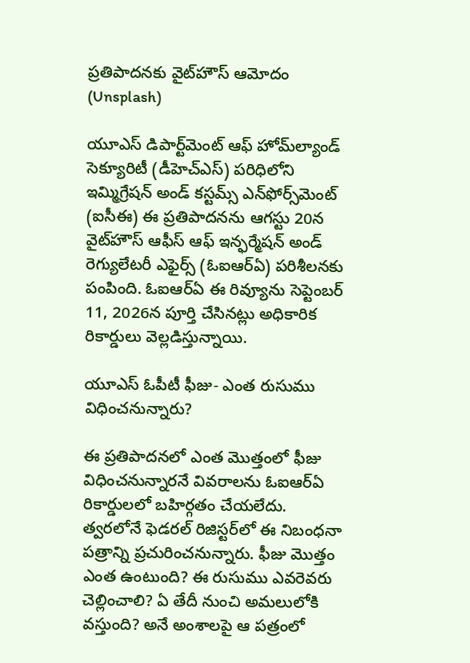ప్రతిపాదనకు వైట్‌హౌస్ ఆమోదం (Unsplash)

యూఎస్ డిపార్ట్‌మెంట్ ఆఫ్ హోమ్‌ల్యాండ్ సెక్యూరిటీ (డీహెచ్ఎస్) పరిధిలోని ఇమ్మిగ్రేషన్ అండ్ కస్టమ్స్ ఎన్‌ఫోర్స్‌మెంట్ (ఐసీఈ) ఈ ప్రతిపాదనను ఆగస్టు 20న వైట్‌హౌస్ ఆఫీస్ ఆఫ్ ఇన్ఫర్మేషన్ అండ్ రెగ్యులేటరీ ఎఫైర్స్ (ఓఐఆర్ఏ) పరిశీలనకు పంపింది. ఓఐఆర్ఏ ఈ రివ్యూను సెప్టెంబర్ 11, 2026న పూర్తి చేసినట్లు అధికారిక రికార్డులు వెల్లడిస్తున్నాయి.

యూఎస్ ఓపీటీ ఫీజు- ఎంత రుసుము విధించనున్నారు?

ఈ ప్రతిపాదనలో ఎంత మొత్తంలో ఫీజు విధించనున్నారనే వివరాలను ఓఐఆర్ఏ రికార్డులలో బహిర్గతం చేయలేదు. త్వరలోనే ఫెడరల్ రిజిస్టర్‌లో ఈ నిబంధనా పత్రాన్ని ప్రచురించనున్నారు. ఫీజు మొత్తం ఎంత ఉంటుంది? ఈ రుసుము ఎవరెవరు చెల్లించాలి? ఏ తేదీ నుంచి అమలులోకి వస్తుంది? అనే అంశాలపై ఆ పత్రంలో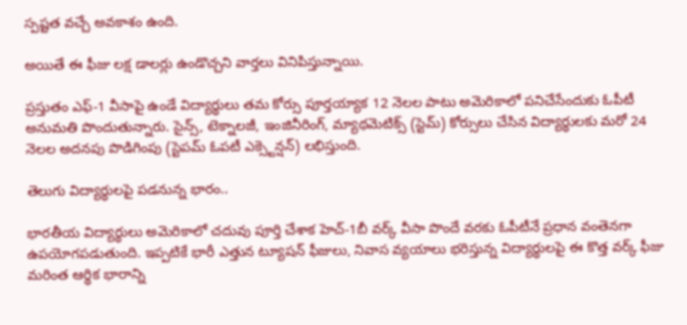స్పష్టత వచ్చే అవకాశం ఉంది.

అయితే ఈ ఫీజు లక్ష డాలర్లు ఉండొచ్చని వార్తలు వినిపిస్తున్నాయి.

ప్రస్తుతం ఎఫ్-1 వీసాపై ఉండే విద్యార్థులు తమ కోర్సు పూర్తయ్యాక 12 నెలల పాటు అమెరికాలో పనిచేసేందుకు ఓపీటీ అనుమతి పొందుతున్నారు. సైన్స్, టెక్నాలజీ, ఇంజినీరింగ్, మ్యాథమెటిక్స్ (స్టెమ్) కోర్సులు చేసిన విద్యార్థులకు మరో 24 నెలల అదనపు పొడిగింపు (స్టెపమ్ ఓపటీ ఎక్స్టెన్షన్) లభిస్తుంది.

తెలుగు విద్యార్థులపై పడనున్న భారం..

భారతీయ విద్యార్థులు అమెరికాలో చదువు పూర్తి చేశాక హెచ్-1బీ వర్క్ వీసా పొందే వరకు ఓపీటీనే ప్రధాన వంతెనగా ఉపయోగపడుతుంది. ఇప్పటికే భారీ ఎత్తున ట్యూషన్ ఫీజులు, నివాస వ్యయాలు భరిస్తున్న విద్యార్థులపై ఈ కొత్త వర్క్ ఫీజు మరింత ఆర్థిక భారాన్ని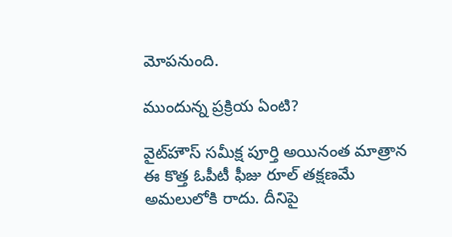మోపనుంది.

ముందున్న ప్రక్రియ ఏంటి?

వైట్‌హౌస్ సమీక్ష పూర్తి అయినంత మాత్రాన ఈ కొత్త ఓపీటీ ఫీజు రూల్ తక్షణమే అమలులోకి రాదు. దీనిపై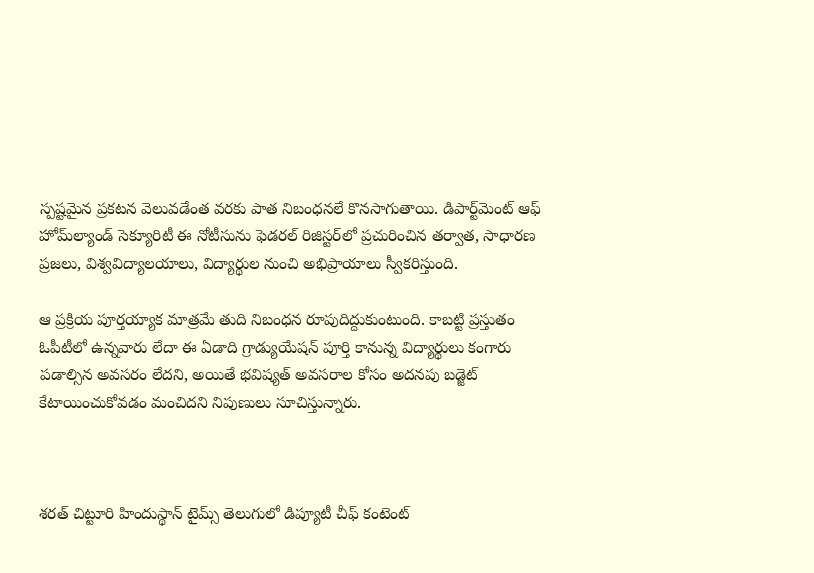స్పష్టమైన ప్రకటన వెలువడేంత వరకు పాత నిబంధనలే కొనసాగుతాయి. డిపార్ట్‌మెంట్ ఆఫ్ హోమ్‌ల్యాండ్ సెక్యూరిటీ ఈ నోటీసును ఫెడరల్ రిజిస్టర్‌లో ప్రచురించిన తర్వాత, సాధారణ ప్రజలు, విశ్వవిద్యాలయాలు, విద్యార్థుల నుంచి అభిప్రాయాలు స్వీకరిస్తుంది.

ఆ ప్రక్రియ పూర్తయ్యాక మాత్రమే తుది నిబంధన రూపుదిద్దుకుంటుంది. కాబట్టి ప్రస్తుతం ఓపీటీలో ఉన్నవారు లేదా ఈ ఏడాది గ్రాడ్యుయేషన్ పూర్తి కానున్న విద్యార్థులు కంగారు పడాల్సిన అవసరం లేదని, అయితే భవిష్యత్ అవసరాల కోసం అదనపు బడ్జెట్ కేటాయించుకోవడం మంచిదని నిపుణులు సూచిస్తున్నారు.



శరత్ చిట్టూరి హిందుస్థాన్ టైమ్స్ తెలుగులో డిప్యూటీ చీఫ్ కంటెంట్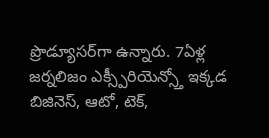ప్రొడ్యూసర్‌గా ఉన్నారు. 7ఏళ్ల జర్నలిజం ఎక్స్పీరియెన్స్తో ఇక్కడ బిజినెస్, ఆటో, టెక్,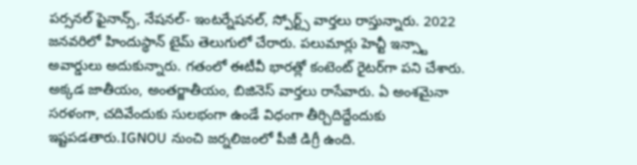పర్సనల్ ఫైనాన్స్, నేషనల్- ఇంటర్నేషనల్, స్పోర్ట్స్ వార్తలు రాస్తున్నారు. 2022 జనవరిలో హిందుస్థాన్ టైమ్ తెలుగులో చేరారు. పలుమార్లు హెచ్టీ ఇన్స్టా అవార్డులు అదుకున్నారు. గతంలో ఈటీవీ భారత్లో కంటెంట్ రైటర్‌గా పని చేశారు. అక్కడ జాతీయం, అంతర్జాతీయం, బిజినెస్ వార్తలు రాసేవారు. ఏ అంశమైనా సరళంగా, చదివేందుకు సులభంగా ఉండే విధంగా తీర్చిదిద్దేందుకు ఇష్టపడతారు.IGNOU నుంచి జర్నలిజంలో పీజీ డిగ్రీ ఉంది.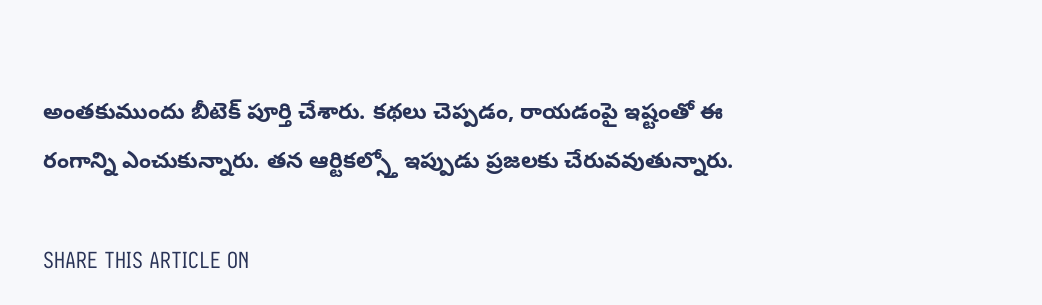అంతకుముందు బీటెక్ పూర్తి చేశారు. కథలు చెప్పడం, రాయడంపై ఇష్టంతో ఈ రంగాన్ని ఎంచుకున్నారు. తన ఆర్టికల్స్తో ఇప్పుడు ప్రజలకు చేరువవుతున్నారు.

SHARE THIS ARTICLE ON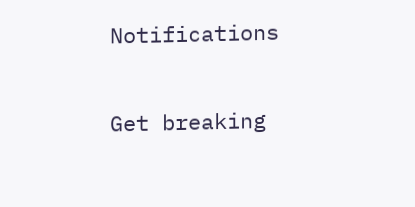Notifications

Get breaking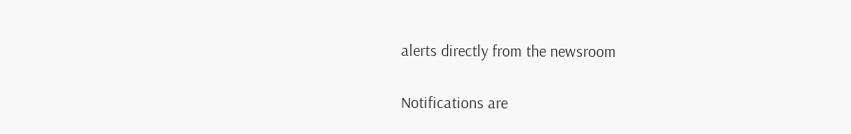alerts directly from the newsroom

Notifications are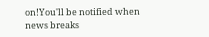on!You'll be notified when news breaks